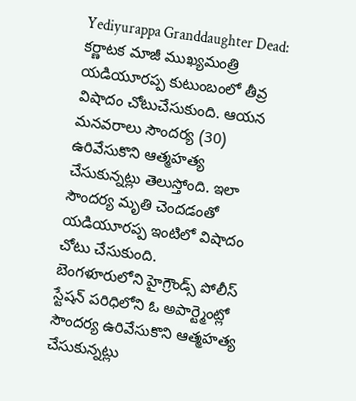Yediyurappa Granddaughter Dead: కర్ణాటక మాజీ ముఖ్యమంత్రి యడియూరప్ప కుటుంబంలో తీవ్ర విషాదం చోటుచేసుకుంది. ఆయన మనవరాలు సౌందర్య (30) ఉరివేసుకొని ఆత్మహత్య చేసుకున్నట్లు తెలుస్తోంది. ఇలా సౌందర్య మృతి చెందడంతో యడియూరప్ప ఇంటిలో విషాదం చోటు చేసుకుంది.
బెంగళూరులోని హైగ్రౌండ్స్ పోలీస్ స్టేషన్ పరిధిలోని ఓ అపార్ట్మెంట్లో సౌందర్య ఉరివేసుకొని ఆత్మహత్య చేసుకున్నట్లు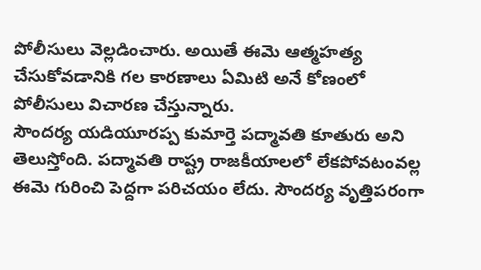పోలీసులు వెల్లడించారు. అయితే ఈమె ఆత్మహత్య చేసుకోవడానికి గల కారణాలు ఏమిటి అనే కోణంలో పోలీసులు విచారణ చేస్తున్నారు.
సౌందర్య యడియూరప్ప కుమార్తె పద్మావతి కూతురు అని తెలుస్తోంది. పద్మావతి రాష్ట్ర రాజకీయాలలో లేకపోవటంవల్ల ఈమె గురించి పెద్దగా పరిచయం లేదు. సౌందర్య వృత్తిపరంగా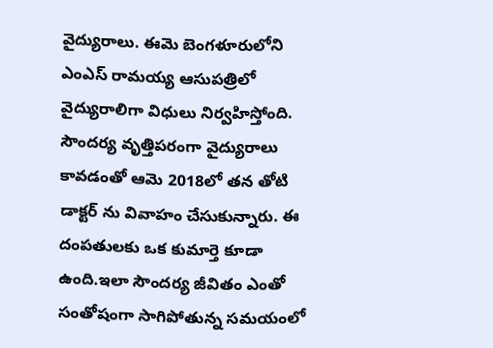వైద్యురాలు. ఈమె బెంగళూరులోని ఎంఎస్ రామయ్య ఆసుపత్రిలో వైద్యురాలిగా విధులు నిర్వహిస్తోంది.
సౌందర్య వృత్తిపరంగా వైద్యురాలు కావడంతో ఆమె 2018లో తన తోటి డాక్టర్ ను వివాహం చేసుకున్నారు. ఈ దంపతులకు ఒక కుమార్తె కూడా ఉంది.ఇలా సౌందర్య జీవితం ఎంతో సంతోషంగా సాగిపోతున్న సమయంలో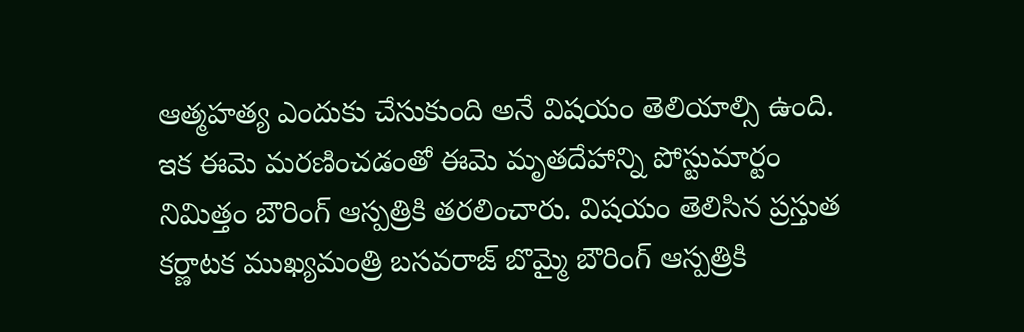ఆత్మహత్య ఎందుకు చేసుకుంది అనే విషయం తెలియాల్సి ఉంది. ఇక ఈమె మరణించడంతో ఈమె మృతదేహాన్ని పోస్టుమార్టం నిమిత్తం బౌరింగ్ ఆస్పత్రికి తరలించారు. విషయం తెలిసిన ప్రస్తుత కర్ణాటక ముఖ్యమంత్రి బసవరాజ్ బొమ్మై బౌరింగ్ ఆస్పత్రికి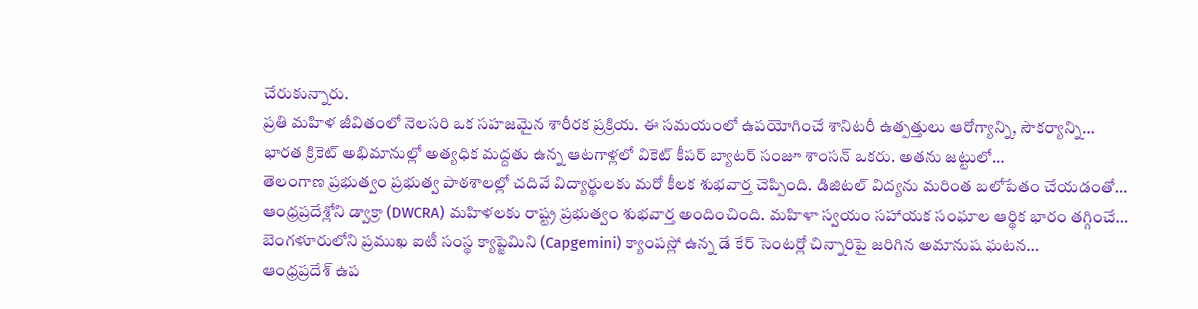చేరుకున్నారు.
ప్రతి మహిళ జీవితంలో నెలసరి ఒక సహజమైన శారీరక ప్రక్రియ. ఈ సమయంలో ఉపయోగించే శానిటరీ ఉత్పత్తులు ఆరోగ్యాన్ని, సౌకర్యాన్ని…
భారత క్రికెట్ అభిమానుల్లో అత్యధిక మద్దతు ఉన్న ఆటగాళ్లలో వికెట్ కీపర్ బ్యాటర్ సంజూ శాంసన్ ఒకరు. అతను జట్టులో…
తెలంగాణ ప్రభుత్వం ప్రభుత్వ పాఠశాలల్లో చదివే విద్యార్థులకు మరో కీలక శుభవార్త చెప్పింది. డిజిటల్ విద్యను మరింత బలోపేతం చేయడంతో…
ఆంధ్రప్రదేశ్లోని డ్వాక్రా (DWCRA) మహిళలకు రాష్ట్ర ప్రభుత్వం శుభవార్త అందించింది. మహిళా స్వయం సహాయక సంఘాల ఆర్థిక భారం తగ్గించే…
బెంగళూరులోని ప్రముఖ ఐటీ సంస్థ క్యాప్జెమిని (Capgemini) క్యాంపస్లో ఉన్న డే కేర్ సెంటర్లో చిన్నారిపై జరిగిన అమానుష ఘటన…
ఆంధ్రప్రదేశ్ ఉప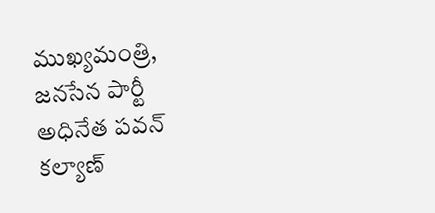ముఖ్యమంత్రి, జనసేన పార్టీ అధినేత పవన్ కల్యాణ్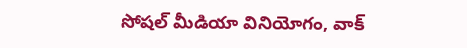సోషల్ మీడియా వినియోగం, వాక్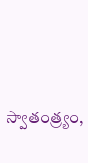స్వాతంత్ర్యం,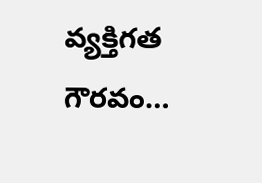వ్యక్తిగత గౌరవం…